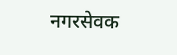नगरसेवक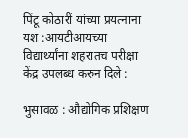पिंटू कोठारीं यांच्या प्रयत्नाना यश :आयटीआयच्या विद्यार्थ्यांना शहरातच परीक्षा केंद्र उपलब्ध करुन दिले :

भुसावळ : औद्योगिक प्रशिक्षण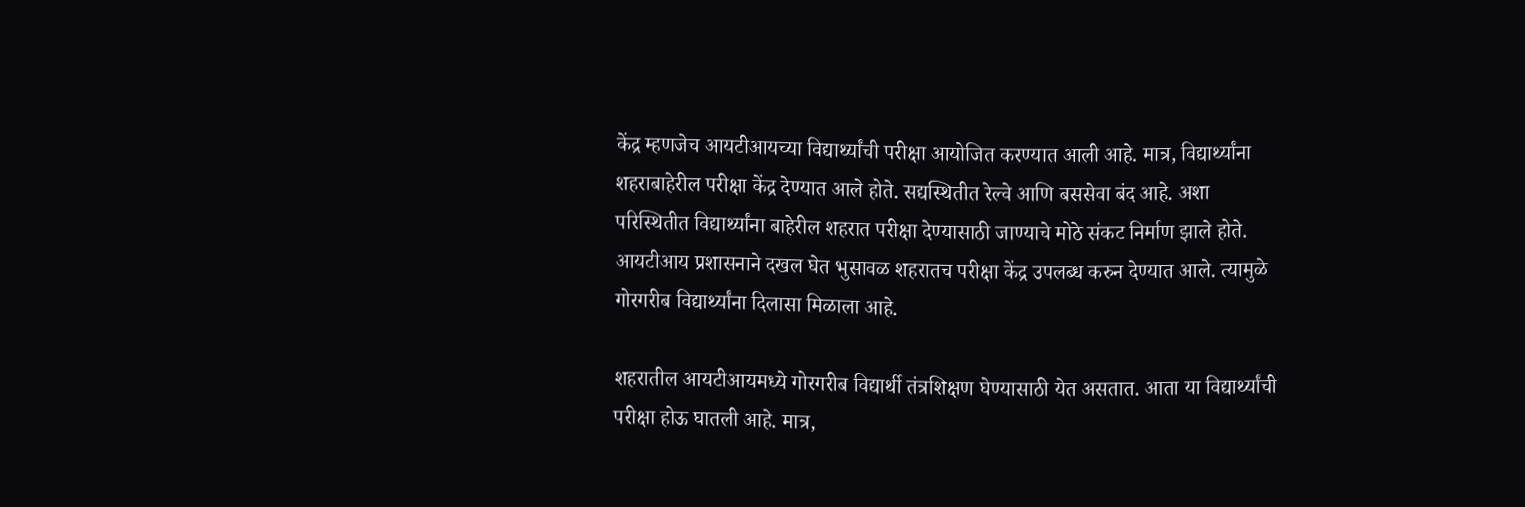केंद्र म्हणजेच आयटीआयच्या विद्यार्थ्यांची परीक्षा आयोजित करण्यात आली आहे. मात्र, विद्यार्थ्यांना शहराबाहेरील परीक्षा केंद्र देण्यात आले होते. सद्यस्थितीत रेल्वे आणि बससेवा बंद आहे. अशा परिस्थितीत विद्यार्थ्यांना बाहेरील शहरात परीक्षा देण्यासाठी जाण्याचे मोठे संकट निर्माण झाले होते. आयटीआय प्रशासनाने दखल घेत भुसावळ शहरातच परीक्षा केंद्र उपलब्ध करुन देण्यात आले. त्यामुळे गोरगरीब विद्यार्थ्यांना दिलासा मिळाला आहे.

शहरातील आयटीआयमध्ये गोरगरीब विद्यार्थी तंत्रशिक्षण घेण्यासाठी येत असतात. आता या विद्यार्थ्यांची परीक्षा होऊ घातली आहे. मात्र,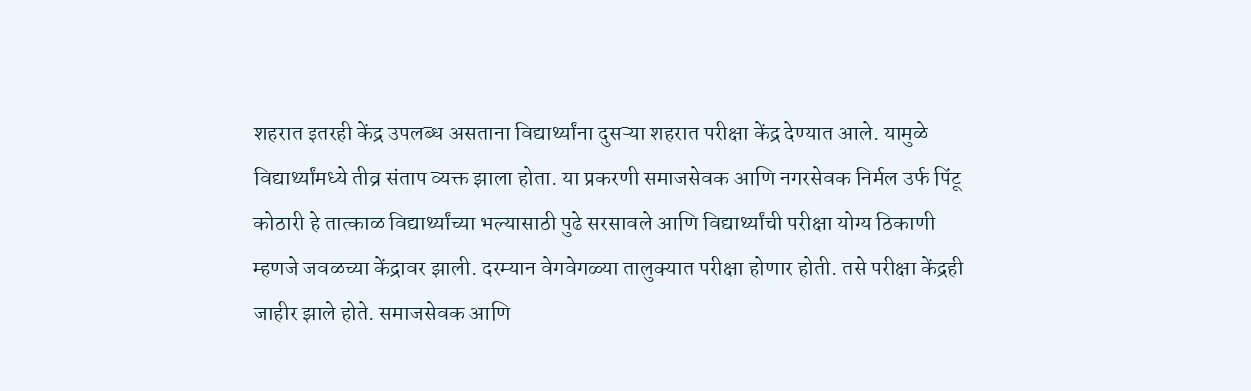शहरात इतरही केंद्र उपलब्ध असताना विद्यार्थ्यांना दुसऱ्या शहरात परीक्षा केंद्र देण्यात आले. यामुळे विद्यार्थ्यांमध्ये तीव्र संताप व्यक्त झाला होता. या प्रकरणी समाजसेवक आणि नगरसेवक निर्मल उर्फ पिंटू कोठारी हे तात्काळ विद्यार्थ्यांच्या भल्यासाठी पुढे सरसावले आणि विद्यार्थ्यांची परीक्षा योग्य ठिकाणी म्हणजे जवळच्या केंद्रावर झाली. दरम्यान वेगवेगळ्या तालुक्यात परीक्षा होणार होती. तसे परीक्षा केंद्रही जाहीर झाले होते. समाजसेवक आणि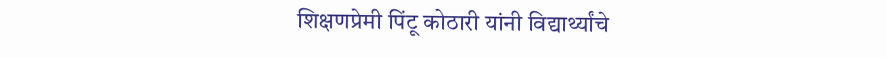शिक्षणप्रेमी पिंटू कोठारी यांनी विद्यार्थ्यांचे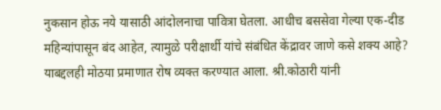नुकसान होऊ नये यासाठी आंदोलनाचा पावित्रा घेतला. आधीच बससेवा गेल्या एक-दीड महिन्यांपासून बंद आहेत, त्यामुळे परीक्षार्थी यांचे संबंधित केंद्रावर जाणे कसे शक्य आहे? याबद्दलही मोठया प्रमाणात रोष व्यक्त करण्यात आला. श्री.कोठारी यांनी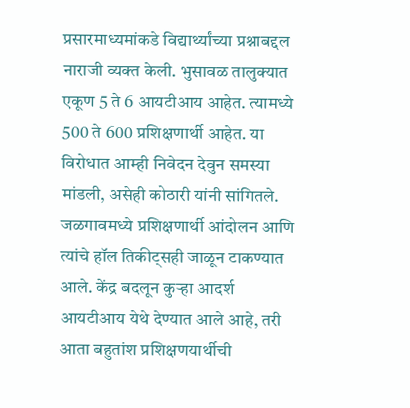प्रसारमाध्यमांकडे विद्यार्थ्यांच्या प्रश्नाबद्दल नाराजी व्यक्त केली. भुसावळ तालुक्यात एकूण 5 ते 6 आयटीआय आहेत. त्‍यामध्ये 500 ते 600 प्रशिक्षणार्थी आहेत. या विरोधात आम्ही निवेदन देवुन समस्या मांडली, असेही कोठारी यांनी सांगितले. जळगावमध्ये प्रशिक्षणार्थी आंदोलन आणि त्यांचे हॉल तिकीट्सही जाळून टाकण्यात आले. केंद्र बदलून कुऱ्हा आदर्श आयटीआय येथे देण्यात आले आहे, तरी आता बहुतांश प्रशिक्षणयार्थीची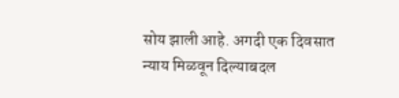सोय झाली आहे. अगदी एक दिवसात न्याय मिळवून दिल्याबदल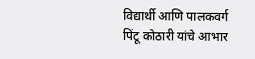विद्यार्थी आणि पालकवर्ग पिंटू कोठारी यांचे आभार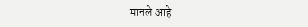मानले आहे